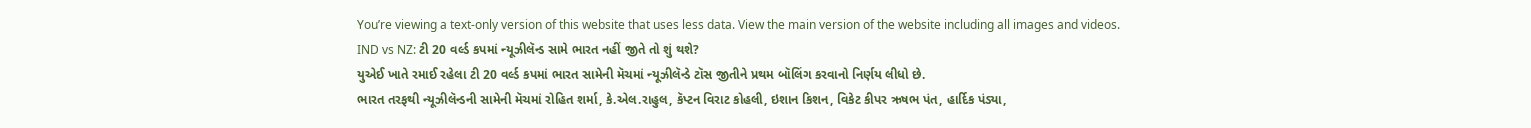You’re viewing a text-only version of this website that uses less data. View the main version of the website including all images and videos.
IND vs NZ: ટી 20 વર્લ્ડ કપમાં ન્યૂઝીલૅન્ડ સામે ભારત નહીં જીતે તો શું થશે?
યુએઈ ખાતે રમાઈ રહેલા ટી 20 વર્લ્ડ કપમાં ભારત સામેની મૅચમાં ન્યૂઝીલૅન્ડે ટૉસ જીતીને પ્રથમ બૉલિંગ કરવાનો નિર્ણય લીધો છે.
ભારત તરફથી ન્યૂઝીલૅન્ડની સામેની મૅચમાં રોહિત શર્મા, કે.એલ.રાહુલ, કૅપ્ટન વિરાટ કોહલી, ઇશાન કિશન, વિકેટ કીપર ઋષભ પંત, હાર્દિક પંડ્યા,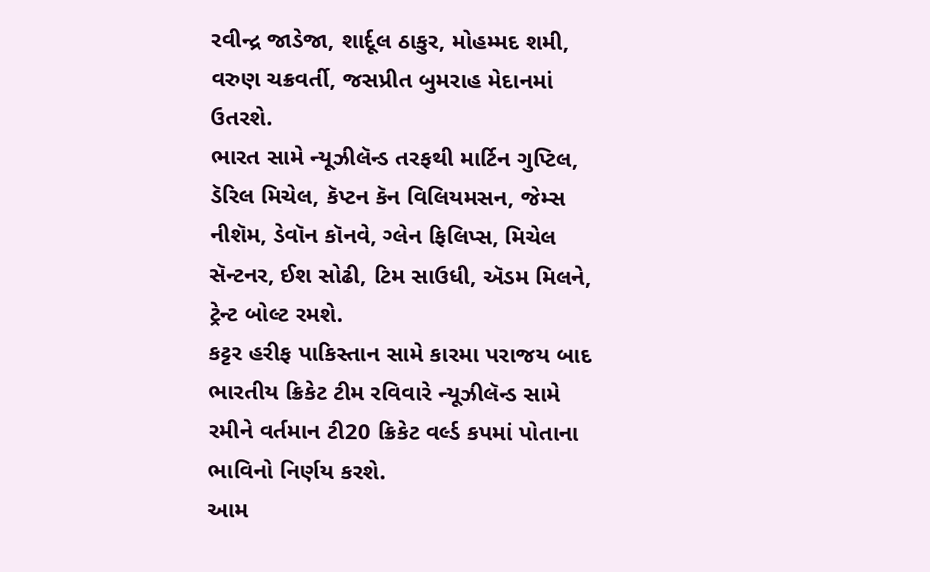રવીન્દ્ર જાડેજા, શાર્દૂલ ઠાકુર, મોહમ્મદ શમી, વરુણ ચક્રવર્તી, જસપ્રીત બુમરાહ મેદાનમાં ઉતરશે.
ભારત સામે ન્યૂઝીલૅન્ડ તરફથી માર્ટિન ગુપ્ટિલ, ડૅરિલ મિચેલ, કૅપ્ટન કૅન વિલિયમસન, જેમ્સ નીશૅમ, ડેવૉન કૉનવે, ગ્લેન ફિલિપ્સ, મિચેલ સૅન્ટનર, ઈશ સોઢી, ટિમ સાઉધી, ઍડમ મિલને, ટ્રેન્ટ બોલ્ટ રમશે.
કટ્ટર હરીફ પાકિસ્તાન સામે કારમા પરાજય બાદ ભારતીય ક્રિકેટ ટીમ રવિવારે ન્યૂઝીલૅન્ડ સામે રમીને વર્તમાન ટી20 ક્રિકેટ વર્લ્ડ કપમાં પોતાના ભાવિનો નિર્ણય કરશે.
આમ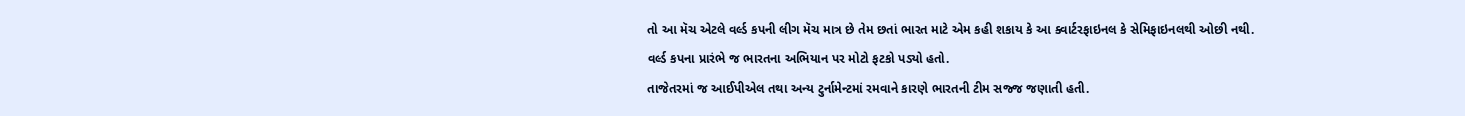તો આ મૅચ એટલે વર્લ્ડ કપની લીગ મૅચ માત્ર છે તેમ છતાં ભારત માટે એમ કહી શકાય કે આ ક્વાર્ટરફાઇનલ કે સેમિફાઇનલથી ઓછી નથી.
વર્લ્ડ કપના પ્રારંભે જ ભારતના અભિયાન પર મોટો ફટકો પડ્યો હતો.
તાજેતરમાં જ આઈપીએલ તથા અન્ય ટુર્નામેન્ટમાં રમવાને કારણે ભારતની ટીમ સજ્જ જણાતી હતી.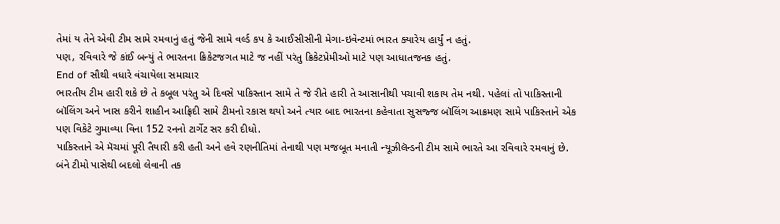તેમાં ય તેને એવી ટીમ સામે રમવાનું હતું જેની સામે વર્લ્ડ કપ કે આઈસીસીની મેગા-ઇવેન્ટમાં ભારત ક્યારેય હાર્યું ન હતું.
પણ, રવિવારે જે કાંઈ બન્યું તે ભારતના ક્રિકેટજગત માટે જ નહીં પરંતુ ક્રિકેટપ્રેમીઓ માટે પણ આધાતજનક હતું.
End of સૌથી વધારે વંચાયેલા સમાચાર
ભારતીય ટીમ હારી શકે છે તે કબૂલ પરંતુ એ દિવસે પાકિસ્તાન સામે તે જે રીતે હારી તે આસાનીથી પચાવી શકાય તેમ નથી. પહેલાં તો પાકિસ્તાની બૉલિંગ અને ખાસ કરીને શાહીન આફ્રિદી સામે ટીમનો રકાસ થયો અને ત્યાર બાદ ભારતના કહેવાતા સુસજ્જ બૉલિંગ આક્રમણ સામે પાકિસ્તાને એક પણ વિકેટે ગુમાવ્યા વિના 152 રનનો ટાર્ગેટ સર કરી દીધો.
પાકિસ્તાને એ મૅચમાં પૂરી તૈયારી કરી હતી અને હવે રણનીતિમાં તેનાથી પણ મજબૂત મનાતી ન્યૂઝીલૅન્ડની ટીમ સામે ભારતે આ રવિવારે રમવાનું છે.
બંને ટીમો પાસેથી બદલો લેવાની તક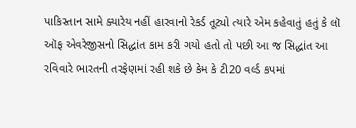પાકિસ્તાન સામે ક્યારેય નહીં હારવાનો રેકર્ડ તૂટ્યો ત્યારે એમ કહેવાતું હતું કે લૉ ઑફ એવરેજીસનો સિદ્ધાંત કામ કરી ગયો હતો તો પછી આ જ સિદ્ધાંત આ રવિવારે ભારતની તરફેણમાં રહી શકે છે કેમ કે ટી20 વર્લ્ડ કપમાં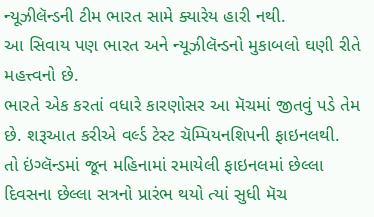ન્યૂઝીલૅન્ડની ટીમ ભારત સામે ક્યારેય હારી નથી.
આ સિવાય પણ ભારત અને ન્યૂઝીલૅન્ડનો મુકાબલો ઘણી રીતે મહત્ત્વનો છે.
ભારતે એક કરતાં વધારે કારણોસર આ મૅચમાં જીતવું પડે તેમ છે. શરૂઆત કરીએ વર્લ્ડ ટેસ્ટ ચૅમ્પિયનશિપની ફાઇનલથી.
તો ઇંગ્લૅન્ડમાં જૂન મહિનામાં રમાયેલી ફાઇનલમાં છેલ્લા દિવસના છેલ્લા સત્રનો પ્રારંભ થયો ત્યાં સુધી મૅચ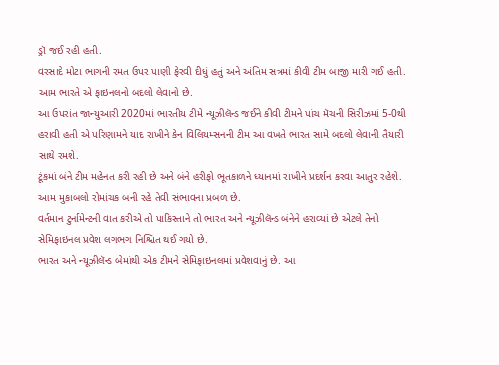ડ્રૉ જઈ રહી હતી.
વરસાદે મોટા ભાગની રમત ઉપર પાણી ફેરવી દીધું હતું અને અંતિમ સત્રમાં કીવી ટીમ બાજી મારી ગઈ હતી. આમ ભારતે એ ફાઇનલનો બદલો લેવાનો છે.
આ ઉપરાંત જાન્યુઆરી 2020માં ભારતીય ટીમે ન્યૂઝીલૅન્ડ જઈને કીવી ટીમને પાંચ મૅચની સિરીઝમાં 5-0થી હરાવી હતી એ પરિણામને યાદ રાખીને કેન વિલિયમ્સનની ટીમ આ વખતે ભારત સામે બદલો લેવાની તૈયારી સાથે રમશે.
ટૂંકમાં બંને ટીમ મહેનત કરી રહી છે અને બંને હરીફો ભૂતકાળને ધ્યાનમાં રાખીને પ્રદર્શન કરવા આતુર રહેશે. આમ મુકાબલો રોમાંચક બની રહે તેવી સંભાવના પ્રબળ છે.
વર્તમાન ટુર્નામેન્ટની વાત કરીએ તો પાકિસ્તાને તો ભારત અને ન્યૂઝીલૅન્ડ બંનેને હરાવ્યાં છે એટલે તેનો સેમિફાઇનલ પ્રવેશ લગભગ નિશ્ચિત થઈ ગયો છે.
ભારત અને ન્યૂઝીલૅન્ડ બેમાંથી એક ટીમને સેમિફાઇનલમાં પ્રવેશવાનું છે. આ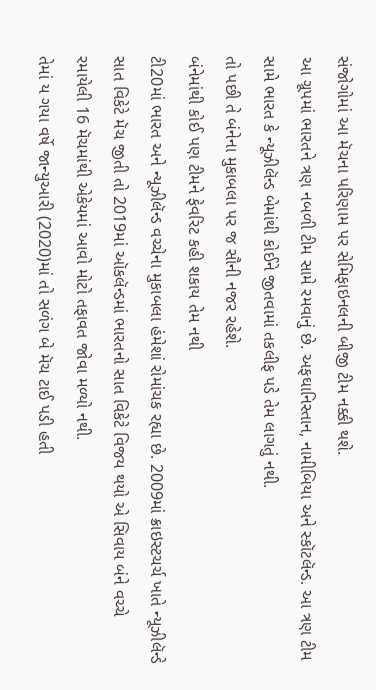સંજોગોમાં આ મૅચના પરિણામ પર સેમિફાઇનલની બીજી ટીમ નક્કી થશે.
આ ગ્રૂપમાં ભારતને ત્રણ નબળી ટીમ સામે રમવાનું છે. અફઘાનિસ્તાન, નામીબિયા અને સ્કૉટલૅન્ડ. આ ત્રણ ટીમ સામે ભારત કે ન્યૂઝીલૅન્ડ બેમાંથી કોઈને જીતવામાં તકલીફ પડે તેમ લાગતું નથી.
તો પછી તે બંનેના મુકાબલા પર જ સૌની નજર રહેશે.
બંનેમાંથી કોઈ પણ ટીમને ફેવરિટ કહી શકાય તેમ નથી
ટી20માં ભારત અને ન્યૂઝીલૅન્ડ વચ્ચેના મુકાબલા હંમેશાં રોમાંચક રહ્યા છે. 2009માં ક્રાઇસ્ટચર્ચ ખાતે ન્યૂઝીલૅન્ડે સાત વિકેટે મૅચ જીતી તો 2019માં ઑકલૅન્ડમાં ભારતનો સાત વિકેટે વિજય થયો એ સિવાય બંને વચ્ચે રમાયેલી 16 મૅચમાંથી એકેયમાં આવો મોટો તફાવત જોવા મળ્યો નથી.
તેમાં ય ગયા વર્ષે જાન્યુઆરી (2020)માં તો સળંગ બે મૅચ ટાઈ પડી હતી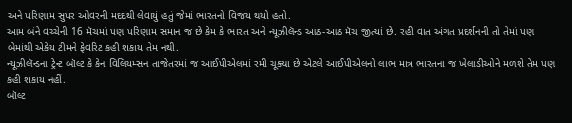અને પરિણામ સુપર ઓવરની મદદથી લેવાયું હતું જેમાં ભારતનો વિજય થયો હતો.
આમ બંને વચ્ચેની 16 મૅચમાં પણ પરિણામ સમાન જ છે કેમ કે ભારત અને ન્યૂઝીલૅન્ડ આઠ-આઠ મૅચ જીત્યાં છે. રહી વાત અંગત પ્રદર્શનની તો તેમાં પણ બેમાંથી એકેય ટીમને ફેવરિટ કહી શકાય તેમ નથી.
ન્યૂઝીલૅન્ડના ટ્રેન્ટ બૉલ્ટ કે કેન વિલિયમ્સન તાજેતરમાં જ આઈપીએલમાં રમી ચૂક્યા છે એટલે આઈપીએલનો લાભ માત્ર ભારતના જ ખેલાડીઓને મળશે તેમ પણ કહી શકાય નહીં.
બૉલ્ટ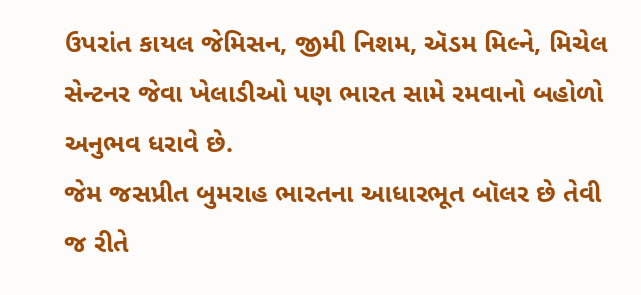ઉપરાંત કાયલ જેમિસન, જીમી નિશમ, ઍડમ મિલ્ને, મિચેલ સેન્ટનર જેવા ખેલાડીઓ પણ ભારત સામે રમવાનો બહોળો અનુભવ ધરાવે છે.
જેમ જસપ્રીત બુમરાહ ભારતના આધારભૂત બૉલર છે તેવી જ રીતે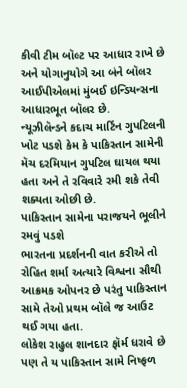કીવી ટીમ બૉલ્ટ પર આધાર રાખે છે અને યોગાનુયોગે આ બંને બૉલર આઈપીએલમાં મુંબઈ ઇન્ડિયન્સના આધારભૂત બૉલર છે.
ન્યૂઝીલૅન્ડને કદાચ માર્ટિન ગુપટિલની ખોટ પડશે કેમ કે પાકિસ્તાન સામેની મૅચ દરમિયાન ગુપટિલ ઘાયલ થયા હતા અને તે રવિવારે રમી શકે તેવી શક્યતા ઓછી છે.
પાકિસ્તાન સામેના પરાજયને ભૂલીને રમવું પડશે
ભારતના પ્રદર્શનની વાત કરીએ તો રોહિત શર્મા અત્યારે વિશ્વના સૌથી આક્રમક ઓપનર છે પરંતુ પાકિસ્તાન સામે તેઓ પ્રથમ બૉલે જ આઉટ થઈ ગયા હતા.
લોકેશ રાહુલ શાનદાર ફૉર્મ ધરાવે છે પણ તે ય પાકિસ્તાન સામે નિષ્ફળ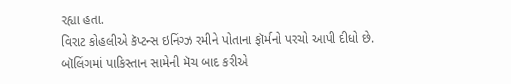રહ્યા હતા.
વિરાટ કોહલીએ કૅપ્ટન્સ ઇનિંગ્ઝ રમીને પોતાના ફૉર્મનો પરચો આપી દીધો છે.
બૉલિંગમાં પાકિસ્તાન સામેની મૅચ બાદ કરીએ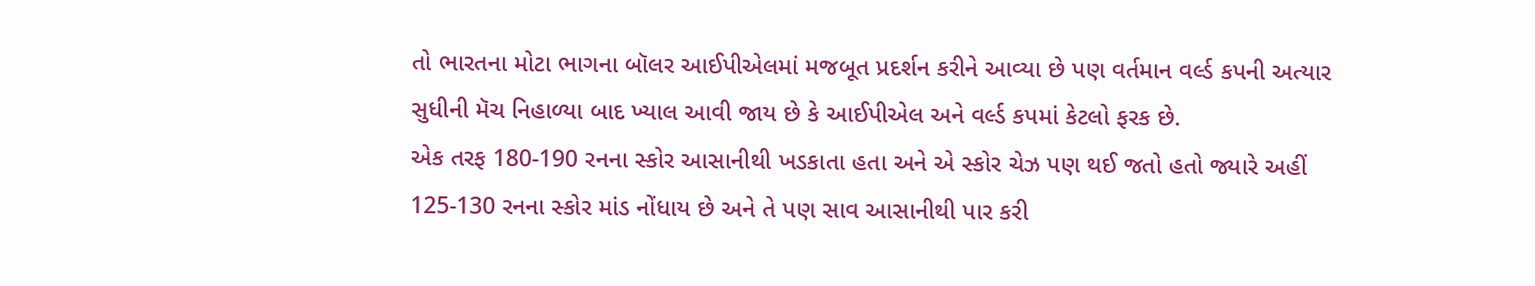તો ભારતના મોટા ભાગના બૉલર આઈપીએલમાં મજબૂત પ્રદર્શન કરીને આવ્યા છે પણ વર્તમાન વર્લ્ડ કપની અત્યાર સુધીની મૅચ નિહાળ્યા બાદ ખ્યાલ આવી જાય છે કે આઈપીએલ અને વર્લ્ડ કપમાં કેટલો ફરક છે.
એક તરફ 180-190 રનના સ્કોર આસાનીથી ખડકાતા હતા અને એ સ્કોર ચેઝ પણ થઈ જતો હતો જ્યારે અહીં 125-130 રનના સ્કોર માંડ નોંધાય છે અને તે પણ સાવ આસાનીથી પાર કરી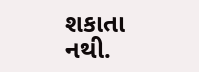શકાતા નથી.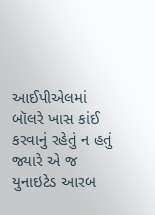આઈપીએલમાં બૉલરે ખાસ કાંઈ કરવાનું રહેતું ન હતું જ્યારે એ જ યુનાઇટેડ આરબ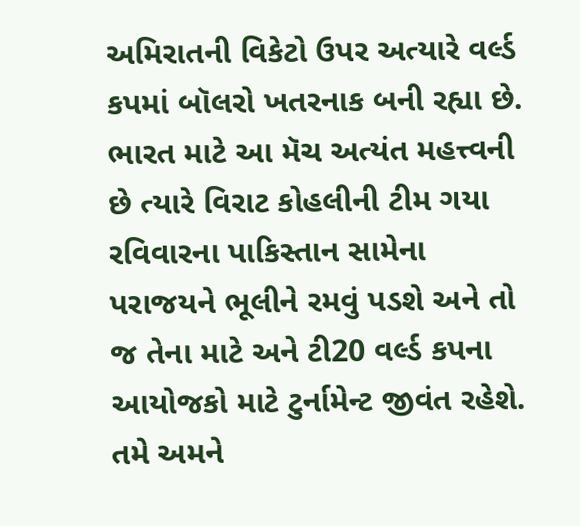અમિરાતની વિકેટો ઉપર અત્યારે વર્લ્ડ કપમાં બૉલરો ખતરનાક બની રહ્યા છે.
ભારત માટે આ મૅચ અત્યંત મહત્ત્વની છે ત્યારે વિરાટ કોહલીની ટીમ ગયા રવિવારના પાકિસ્તાન સામેના પરાજયને ભૂલીને રમવું પડશે અને તો જ તેના માટે અને ટી20 વર્લ્ડ કપના આયોજકો માટે ટુર્નામેન્ટ જીવંત રહેશે.
તમે અમને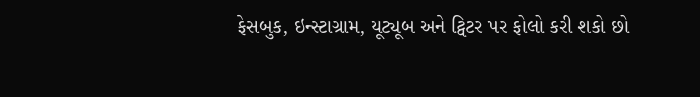ફેસબુક, ઇન્સ્ટાગ્રામ, યૂટ્યૂબ અને ટ્વિટર પર ફોલો કરી શકો છો